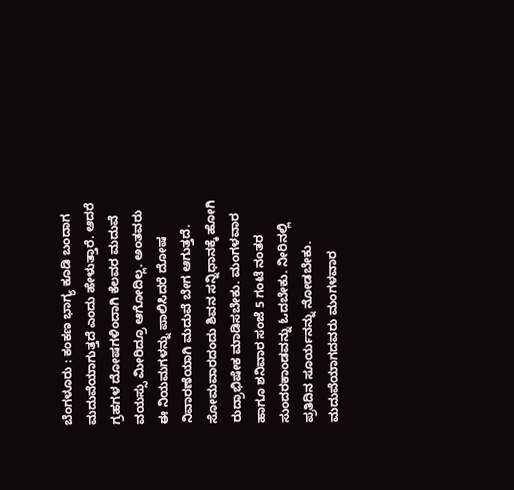ಬೆಂಗಳೂರು : ಕಂಕಣ ಭಾಗ್ಯ ಕೂಡಿ ಬಂದಾಗ ಮದುವೆಯಾಗುತ್ತದೆ ಎಂದು ಹೇಳುತ್ತಾರೆ. ಆದರೆ ಗ್ರಹಗಳ ದೋಷಗಳಿಂದಾಗಿ ಕೆಲವರ ಮದುವೆ ವಯಸ್ಸು ಮೀರಿದ್ರೂ ಆಗೋದಿಲ್ಲ. ಅಂತವರು ಈ ನಿಯಮಗಳನ್ನು ಪಾಲಿಸಿದರೆ ದೋಷ ನಿವಾರಣೆಯಾಗಿ ಮದುವೆ ಬೇಗ ಆಗುತ್ತದೆ. ಸೋಮವಾರದಂದು ಶಿವನ ಸನ್ನಿಧಾನಕ್ಕೆ ಹೋಗಿ ರುದ್ರಾಭಿಷೇಕ ಮಾಡಿಸಬೇಕು. ಮಂಗಳವಾರ ಹಾಗೂ ಶನಿವಾರ ಸಂಜೆ 5 ಗಂಟೆ ನಂತರ ಸುಂದರಕಾಂಡವನ್ನು ಓದಬೇಕು. ನೀರಿನಲ್ಲಿ ಪ್ರತಿದಿನ ಸೂರ್ಯನನ್ನು ನೋಡಬೇಕು. ಮದುವೆಯಾಗದವರು ಮಂಗಳವಾರ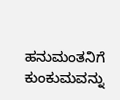ಹನುಮಂತನಿಗೆ ಕುಂಕುಮವನ್ನು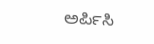ಅರ್ಪಿಸಿ